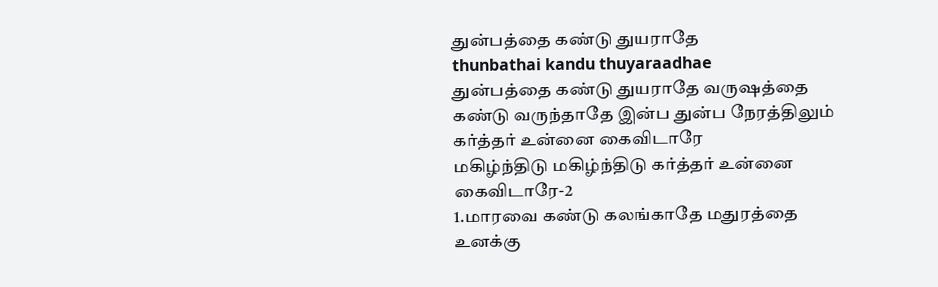துன்பத்தை கண்டு துயராதே
thunbathai kandu thuyaraadhae
துன்பத்தை கண்டு துயராதே வருஷத்தை கண்டு வருந்தாதே இன்ப துன்ப நேரத்திலும் கர்த்தர் உன்னை கைவிடாரே
மகிழ்ந்திடு மகிழ்ந்திடு கர்த்தர் உன்னை கைவிடாரே-2
1.மாரவை கண்டு கலங்காதே மதுரத்தை உனக்கு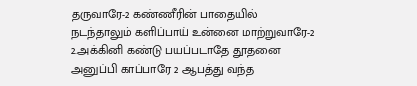தருவாரே-2 கண்ணீரின் பாதையில் நடந்தாலும் களிப்பாய் உன்னை மாற்றுவாரே-2
2.அக்கினி கண்டு பயப்படாதே தூதனை அனுப்பி காப்பாரே 2 ஆபத்து வந்த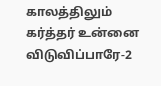காலத்திலும் கர்த்தர் உன்னை விடுவிப்பாரே-2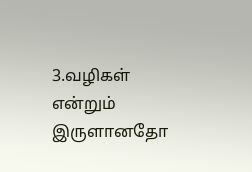3.வழிகள் என்றும் இருளானதோ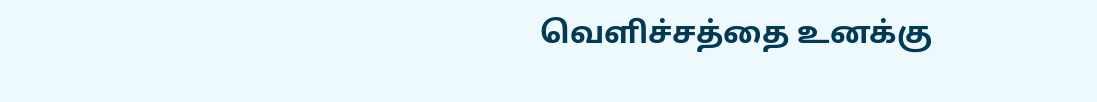வெளிச்சத்தை உனக்கு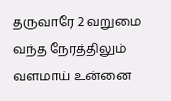தருவாரே 2 வறுமை வந்த நேரத்திலும் வளமாய் உன்னை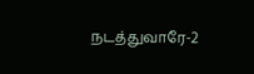நடத்துவாரே-2